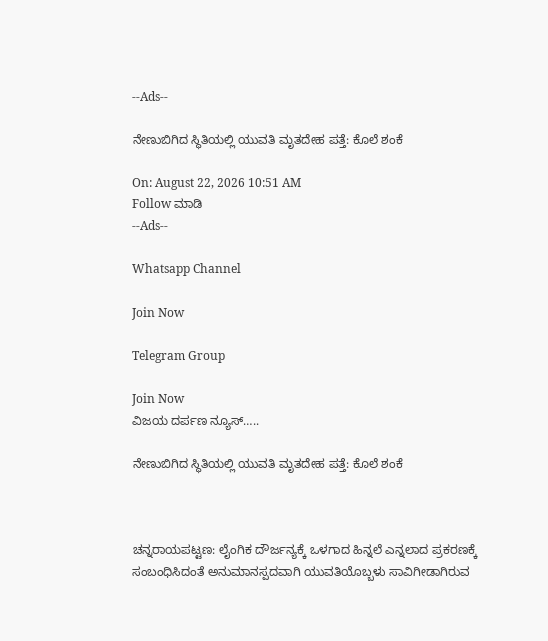--Ads--

ನೇಣುಬಿಗಿದ ಸ್ಥಿತಿಯಲ್ಲಿ ಯುವತಿ ಮೃತದೇಹ ಪತ್ತೆ: ಕೊಲೆ ಶಂಕೆ

On: August 22, 2026 10:51 AM
Follow ಮಾಡಿ
--Ads--

Whatsapp Channel

Join Now

Telegram Group

Join Now
ವಿಜಯ ದರ್ಪಣ ನ್ಯೂಸ್…..

ನೇಣುಬಿಗಿದ ಸ್ಥಿತಿಯಲ್ಲಿ ಯುವತಿ ಮೃತದೇಹ ಪತ್ತೆ: ಕೊಲೆ ಶಂಕೆ



ಚನ್ನರಾಯಪಟ್ಟಣ: ಲೈಂಗಿಕ ದೌರ್ಜನ್ಯಕ್ಕೆ ಒಳಗಾದ ಹಿನ್ನಲೆ ಎನ್ನಲಾದ ಪ್ರಕರಣಕ್ಕೆ ಸಂಬಂಧಿಸಿದಂತೆ ಅನುಮಾನಸ್ಪದವಾಗಿ ಯುವತಿಯೊಬ್ಬಳು ಸಾವಿಗೀಡಾಗಿರುವ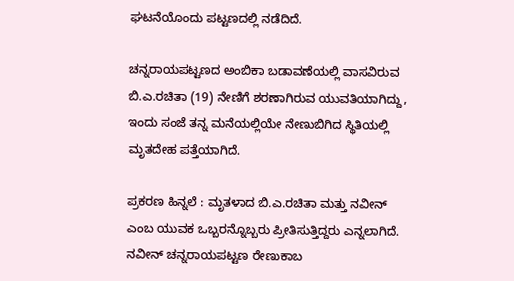ಘಟನೆಯೊಂದು ಪಟ್ಟಣದಲ್ಲಿ ನಡೆದಿದೆ.

ಚನ್ನರಾಯಪಟ್ಟಣದ ಅಂಬಿಕಾ ಬಡಾವಣೆಯಲ್ಲಿ ವಾಸವಿರುವ ಬಿ.ಎ.ರಚಿತಾ (19) ನೇಣಿಗೆ ಶರಣಾಗಿರುವ ಯುವತಿಯಾಗಿದ್ದು, ಇಂದು ಸಂಜೆ ತನ್ನ ಮನೆಯಲ್ಲಿಯೇ ನೇಣುಬಿಗಿದ ಸ್ಥಿತಿಯಲ್ಲಿ ಮೃತದೇಹ ಪತ್ತೆಯಾಗಿದೆ.

ಪ್ರಕರಣ ಹಿನ್ನಲೆ : ಮೃತಳಾದ ಬಿ.ಎ.ರಚಿತಾ ಮತ್ತು ನವೀನ್ ಎಂಬ ಯುವಕ ಒಬ್ಬರನ್ನೊಬ್ಬರು ಪ್ರೀತಿಸುತ್ತಿದ್ದರು ಎನ್ನಲಾಗಿದೆ. ನವೀನ್ ಚನ್ನರಾಯಪಟ್ಟಣ ರೇಣುಕಾಬ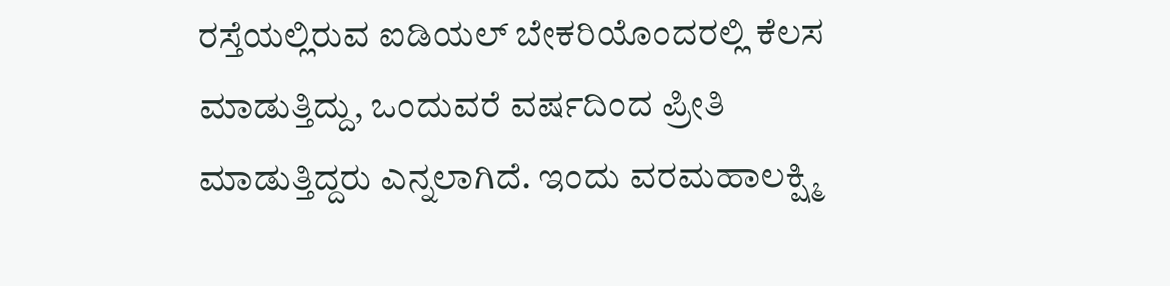ರಸ್ತೆಯಲ್ಲಿರುವ ಐಡಿಯಲ್ ಬೇಕರಿಯೊಂದರಲ್ಲಿ ಕೆಲಸ ಮಾಡುತ್ತಿದ್ದು, ಒಂದುವರೆ ವರ್ಷದಿಂದ ಪ್ರೀತಿ ಮಾಡುತ್ತಿದ್ದರು ಎನ್ನಲಾಗಿದೆ. ಇಂದು ವರಮಹಾಲಕ್ಷ್ಮಿ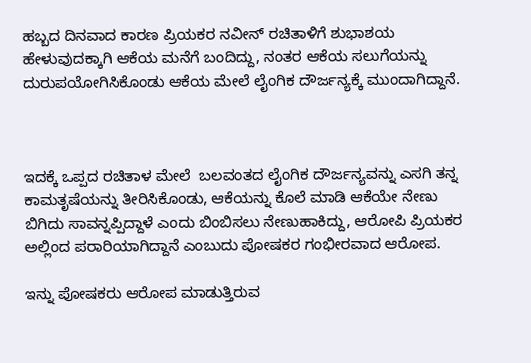ಹಬ್ಬದ ದಿನವಾದ ಕಾರಣ ಪ್ರಿಯಕರ ನವೀನ್ ರಚಿತಾಳಿಗೆ ಶುಭಾಶಯ ಹೇಳುವುದಕ್ಕಾಗಿ ಆಕೆಯ ಮನೆಗೆ ಬಂದಿದ್ದು, ನಂತರ ಆಕೆಯ ಸಲುಗೆಯನ್ನು  ದುರುಪಯೋಗಿಸಿಕೊಂಡು ಆಕೆಯ ಮೇಲೆ ಲೈಂಗಿಕ ದೌರ್ಜನ್ಯಕ್ಕೆ ಮುಂದಾಗಿದ್ದಾನೆ.



ಇದಕ್ಕೆ ಒಪ್ಪದ ರಚಿತಾಳ ಮೇಲೆ  ಬಲವಂತದ ಲೈಂಗಿಕ ದೌರ್ಜನ್ಯವನ್ನು ಎಸಗಿ ತನ್ನ ಕಾಮತೃಷೆಯನ್ನು ತೀರಿಸಿಕೊಂಡು, ಆಕೆಯನ್ನು ಕೊಲೆ ಮಾಡಿ ಆಕೆಯೇ ನೇಣು ಬಿಗಿದು ಸಾವನ್ನಪ್ಪಿದ್ದಾಳೆ ಎಂದು ಬಿಂಬಿಸಲು ನೇಣುಹಾಕಿದ್ದು, ಆರೋಪಿ ಪ್ರಿಯಕರ ಅಲ್ಲಿಂದ ಪರಾರಿಯಾಗಿದ್ದಾನೆ ಎಂಬುದು ಪೋಷಕರ ಗಂಭೀರವಾದ ಆರೋಪ.

ಇನ್ನು ಪೋಷಕರು ಆರೋಪ ಮಾಡುತ್ತಿರುವ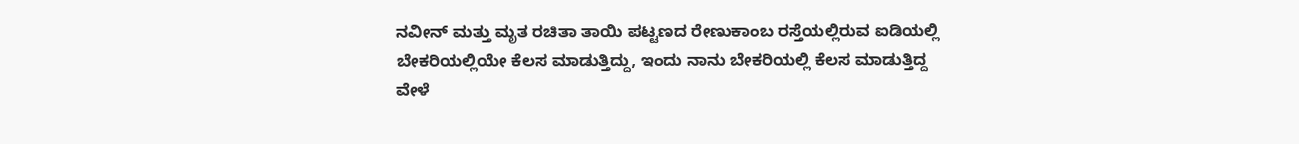ನವೀನ್ ಮತ್ತು ಮೃತ ರಚಿತಾ ತಾಯಿ ಪಟ್ಟಣದ ರೇಣುಕಾಂಬ ರಸ್ತೆಯಲ್ಲಿರುವ ಐಡಿಯಲ್ಲಿ ಬೇಕರಿಯಲ್ಲಿಯೇ ಕೆಲಸ ಮಾಡುತ್ತಿದ್ದು, ಇಂದು ನಾನು ಬೇಕರಿಯಲ್ಲಿ ಕೆಲಸ ಮಾಡುತ್ತಿದ್ದ ವೇಳೆ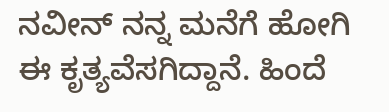ನವೀನ್ ನನ್ನ ಮನೆಗೆ ಹೋಗಿ ಈ ಕೃತ್ಯವೆಸಗಿದ್ದಾನೆ. ಹಿಂದೆ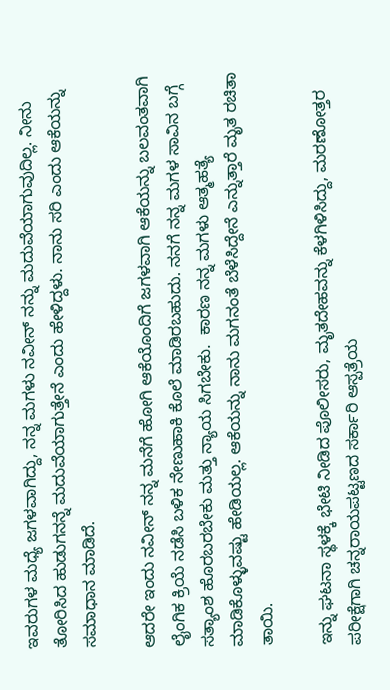ಇವರುಗಳ ಮಧ್ಯೆ ಜಗಳವಾಗಿದ್ದು, ನನ್ನ ಮಗಳು ನವೀನ್ ನನ್ನು ಮದುವೆಯಾಗುವುದಿಲ್ಲ. ನೀನು ತೋರಿಸಿದ ಹುಡುಗನನ್ನೆ ಮದುವೆಯಾಗುತ್ತೇನೆ ಎಂದು ಹೇಳಿದ್ದಳು. ನಾನು ಸರಿ ಎಂದು ಆಕೆಯನ್ನು ಸಮಾಧಾನ ಮಾಡಿದೆ.

ಆದರೇ ಇಂದು ನವೀನ್ ನನ್ನ ಮನೆಗೆ ಹೋಗಿ ಆಕೆಯೊಂದಿಗೆ ಜಗಳವಾಗಿ ಆಕೆಯನ್ನು ಬಲವಂತವಾಗಿ ಲೈಂಗಿಕ ಕ್ರಿಯೆ ನಡೆಸಿ ಬಳಿಕ ನೇಣುಹಾಕಿ ಕೊಲೆ ಮಾಡಿರಬಹುದು. ನನಗೆ ನನ್ನ ಮಗಳ ಸಾವಿನ ಬಗ್ಗೆ ಸತ್ಯಾಂಶ ಹೊರಬರಬೇಕು ಮತ್ತು ನ್ಯಾಯ ಸಿಗಬೇಕು.  ಕಾರಣ ನನ್ನ ಮಗಳು ಆತ್ಮಹತ್ಯೆ ಮಾಡಿಕೊಳ್ಳುವಷ್ಟು ಹೇಡಿಯಲ್ಲ. ಆಕೆಯನ್ನು ನಾನು ಮಗನಂತೆ ಬೆಳೆಸಿದ್ದೇನೆ ಎನ್ನುತ್ತಾರೆ ಮೃತ ರಚಿತಾ ತಾಯಿ.

ಇನ್ನು ಘಟನಾ ಸ್ಥಳಕ್ಕೆ ಭೇಟಿ ನೀಡಿದ ಪೊಲೀಸರು, ಮೃತದೇಹವನ್ನು ಕೆಳಗಿಳಿಸಿದ್ದು, ಮರಣೋತ್ತರ ಪರೀಕ್ಷೆಗಾಗಿ ಚನ್ನರಾಯಪಟ್ಟಣದ ಸರ್ಕಾರಿ ಆಸ್ಪತ್ರೆಯ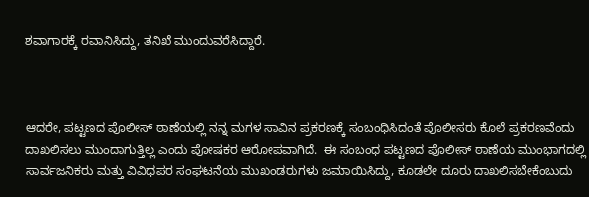ಶವಾಗಾರಕ್ಕೆ ರವಾನಿಸಿದ್ದು, ತನಿಖೆ ಮುಂದುವರೆಸಿದ್ದಾರೆ.



ಆದರೇ, ಪಟ್ಟಣದ ಪೊಲೀಸ್ ಠಾಣೆಯಲ್ಲಿ ನನ್ನ ಮಗಳ ಸಾವಿನ ಪ್ರಕರಣಕ್ಕೆ ಸಂಬಂಧಿಸಿದಂತೆ ಪೊಲೀಸರು ಕೊಲೆ ಪ್ರಕರಣವೆಂದು ದಾಖಲಿಸಲು ಮುಂದಾಗುತ್ತಿಲ್ಲ ಎಂದು ಪೋಷಕರ ಆರೋಪವಾಗಿದೆ.  ಈ ಸಂಬಂಧ ಪಟ್ಟಣದ ಪೊಲೀಸ್ ಠಾಣೆಯ ಮುಂಭಾಗದಲ್ಲಿ ಸಾರ್ವಜನಿಕರು ಮತ್ತು ವಿವಿಧಪರ ಸಂಘಟನೆಯ ಮುಖಂಡರುಗಳು ಜಮಾಯಿಸಿದ್ದು, ಕೂಡಲೇ ದೂರು ದಾಖಲಿಸಬೇಕೆಂಬುದು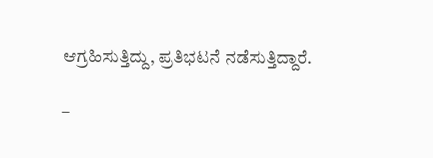ಆಗ್ರಹಿಸುತ್ತಿದ್ದು, ಪ್ರತಿಭಟನೆ ನಡೆಸುತ್ತಿದ್ದಾರೆ.

–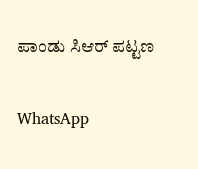ಪಾಂಡು ಸಿಆರ್ ಪಟ್ಟಣ

WhatsApp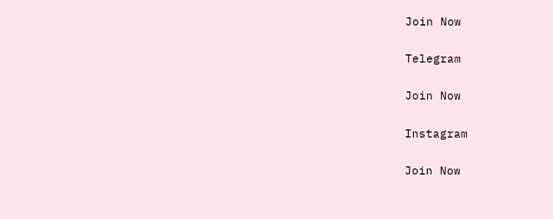Join Now

Telegram

Join Now

Instagram

Join Now